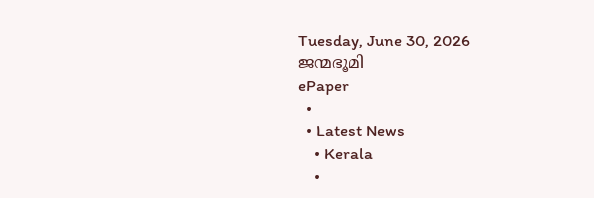Tuesday, June 30, 2026
ജന്മഭൂമി
ePaper
  •
  • Latest News
    • Kerala
    •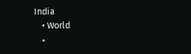India
    • World
    •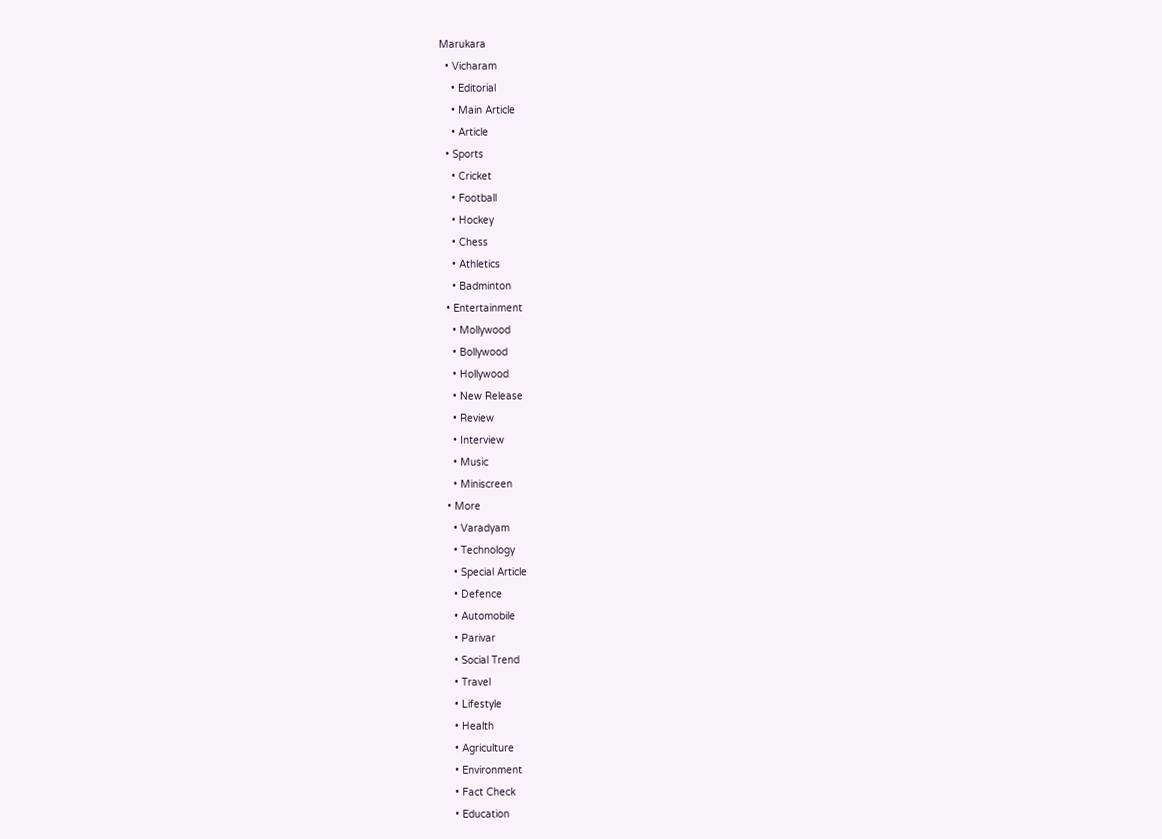Marukara
  • Vicharam
    • Editorial
    • Main Article
    • Article
  • Sports
    • Cricket
    • Football
    • Hockey
    • Chess
    • Athletics
    • Badminton
  • Entertainment
    • Mollywood
    • Bollywood
    • Hollywood
    • New Release
    • Review
    • Interview
    • Music
    • Miniscreen
  • More
    • Varadyam
    • Technology
    • Special Article
    • Defence
    • Automobile
    • Parivar
    • Social Trend
    • Travel
    • Lifestyle
    • Health
    • Agriculture
    • Environment
    • Fact Check
    • Education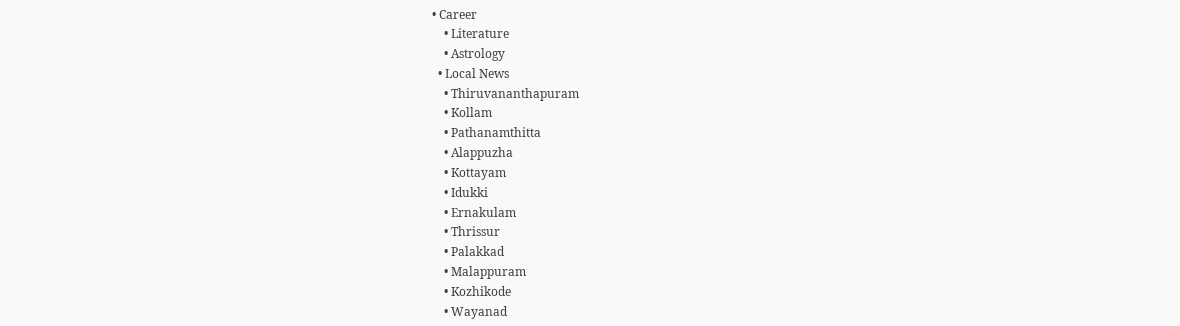• Career
    • Literature
    • Astrology
  • Local News
    • Thiruvananthapuram
    • Kollam
    • Pathanamthitta
    • Alappuzha
    • Kottayam
    • Idukki
    • Ernakulam
    • Thrissur
    • Palakkad
    • Malappuram
    • Kozhikode
    • Wayanad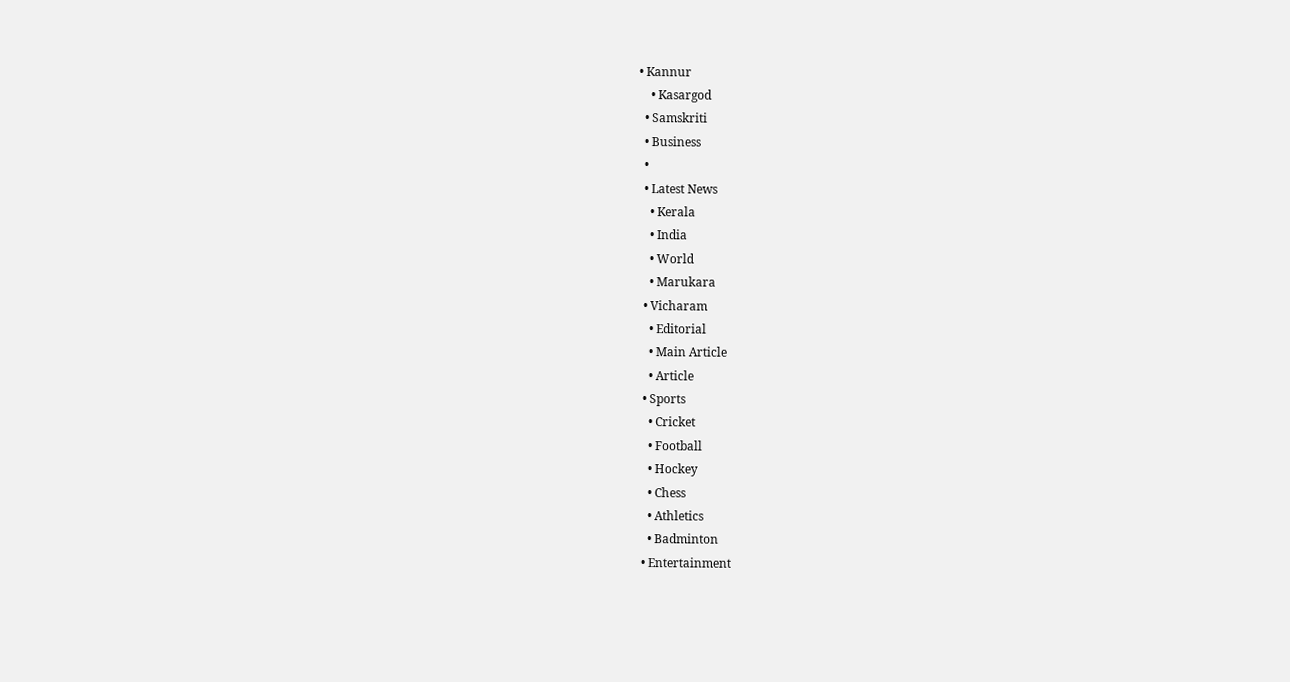• Kannur
    • Kasargod
  • Samskriti
  • Business
  •
  • Latest News
    • Kerala
    • India
    • World
    • Marukara
  • Vicharam
    • Editorial
    • Main Article
    • Article
  • Sports
    • Cricket
    • Football
    • Hockey
    • Chess
    • Athletics
    • Badminton
  • Entertainment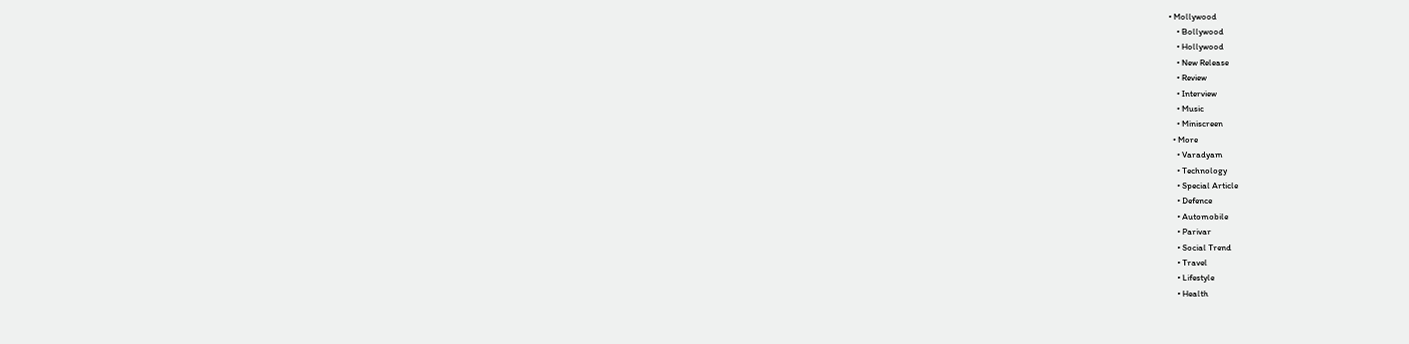• Mollywood
    • Bollywood
    • Hollywood
    • New Release
    • Review
    • Interview
    • Music
    • Miniscreen
  • More
    • Varadyam
    • Technology
    • Special Article
    • Defence
    • Automobile
    • Parivar
    • Social Trend
    • Travel
    • Lifestyle
    • Health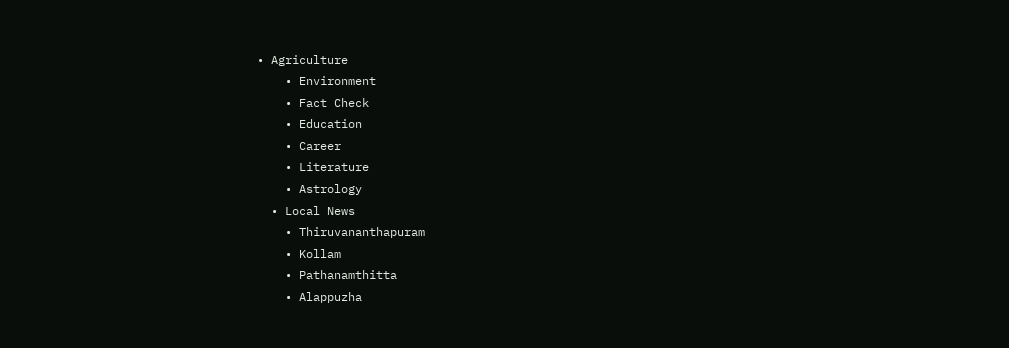• Agriculture
    • Environment
    • Fact Check
    • Education
    • Career
    • Literature
    • Astrology
  • Local News
    • Thiruvananthapuram
    • Kollam
    • Pathanamthitta
    • Alappuzha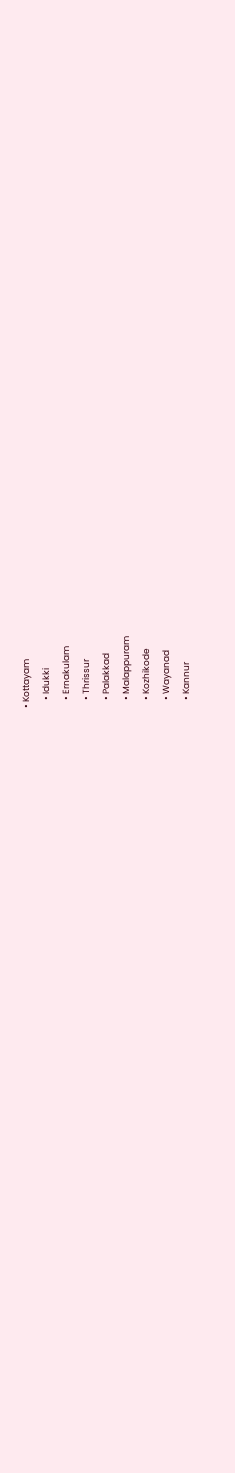• Kottayam
    • Idukki
    • Ernakulam
    • Thrissur
    • Palakkad
    • Malappuram
    • Kozhikode
    • Wayanad
    • Kannur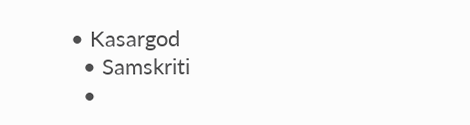• Kasargod
  • Samskriti
  •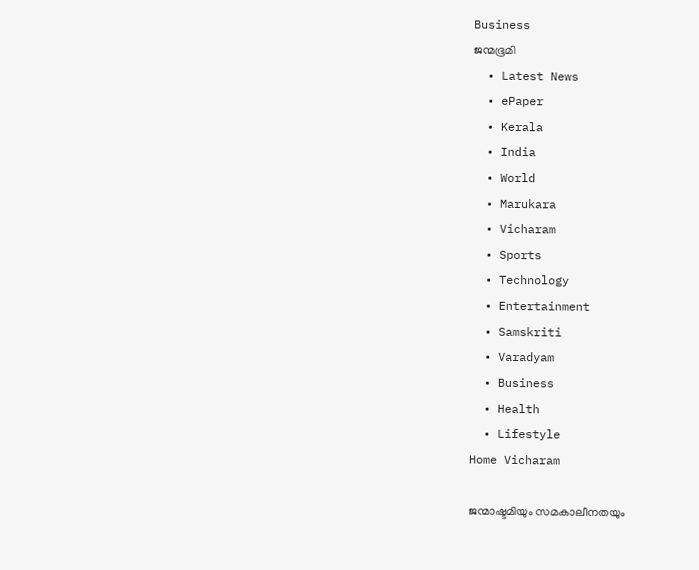Business
ജന്മഭൂമി
  • Latest News
  • ePaper
  • Kerala
  • India
  • World
  • Marukara
  • Vicharam
  • Sports
  • Technology
  • Entertainment
  • Samskriti
  • Varadyam
  • Business
  • Health
  • Lifestyle
Home Vicharam

ജന്മാഷ്ടമിയും സമകാലീനതയും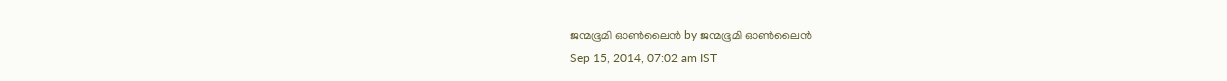ജന്മഭൂമി ഓണ്‍ലൈന്‍ by ജന്മഭൂമി ഓണ്‍ലൈന്‍
Sep 15, 2014, 07:02 am IST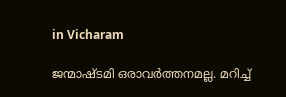in Vicharam

ജന്മാഷ്ടമി ഒരാവര്‍ത്തനമല്ല. മറിച്ച്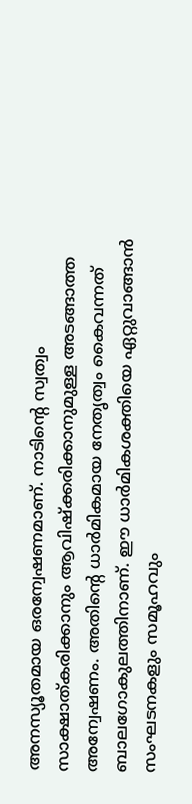അനസ്യൂതമായ ഒരന്വേഷണമാണ്. നാടിന്റെ സ്വത്വം സാക്ഷാത്കരിക്കാനും ആവിഷ്‌ക്കരിക്കാനുമുള്ള അടങ്ങാത്ത അന്വേഷണം. അതിന്റെ ധാര്‍മികമായ നേതൃത്വം കൈവന്നത് ബാലഗോകുലത്തിനാണ്. ഈ ധാര്‍മികശക്തിയെ ഏറ്റുവാങ്ങാന്‍ സംഘടനകളും സമൂഹവും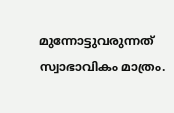മുന്നോട്ടുവരുന്നത് സ്വാഭാവികം മാത്രം.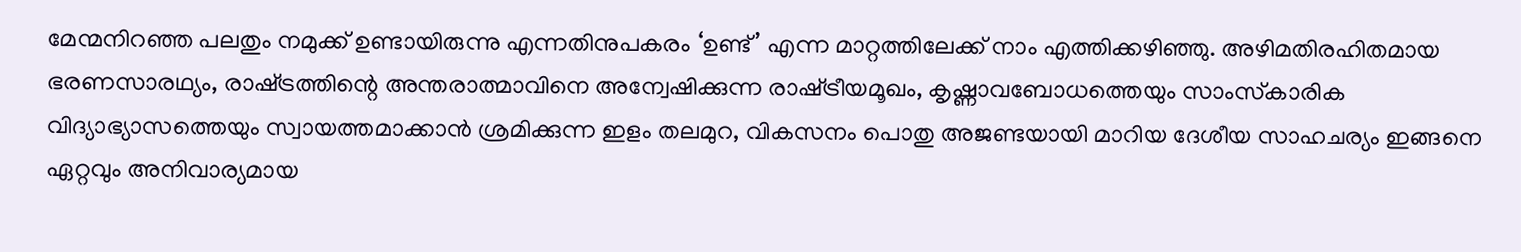മേന്മനിറഞ്ഞ പലതും നമുക്ക് ഉണ്ടായിരുന്നു എന്നതിനുപകരം ‘ഉണ്ട്’ എന്ന മാറ്റത്തിലേക്ക് നാം എത്തിക്കഴിഞ്ഞു. അഴിമതിരഹിതമായ ഭരണസാരഥ്യം, രാഷ്‌ട്രത്തിന്റെ അന്തരാത്മാവിനെ അന്വേഷിക്കുന്ന രാഷ്‌ട്രീയമൂഖം, കൃഷ്ണാവബോധത്തെയും സാംസ്‌കാരിക വിദ്യാഭ്യാസത്തെയും സ്വായത്തമാക്കാന്‍ ശ്രമിക്കുന്ന ഇളം തലമുറ, വികസനം പൊതു അജണ്ടയായി മാറിയ ദേശീയ സാഹചര്യം ഇങ്ങനെ ഏറ്റവും അനിവാര്യമായ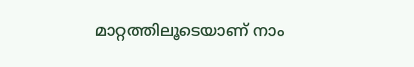മാറ്റത്തിലൂടെയാണ് നാം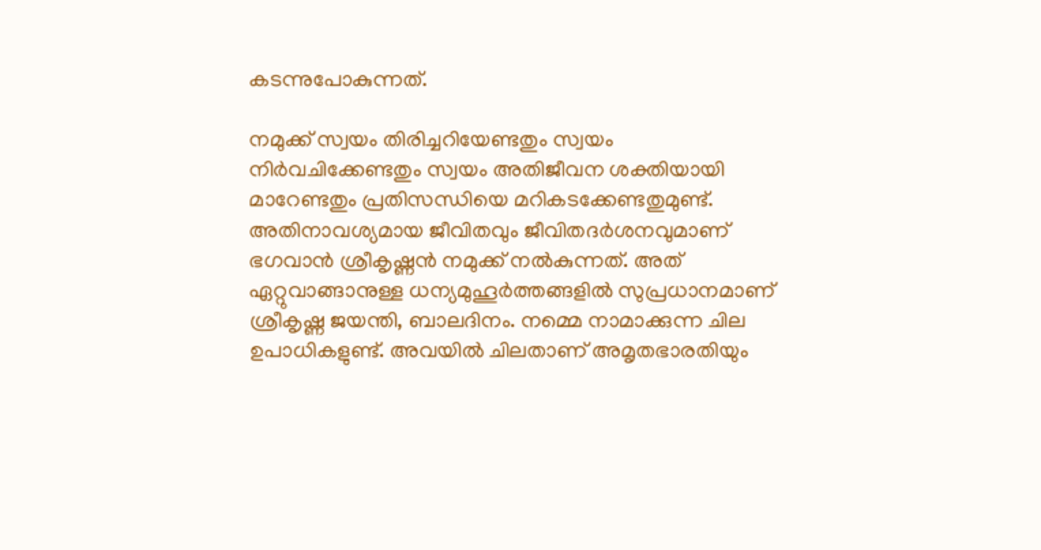കടന്നുപോകുന്നത്.

നമുക്ക് സ്വയം തിരിച്ചറിയേണ്ടതും സ്വയം നിര്‍വചിക്കേണ്ടതും സ്വയം അതിജീവന ശക്തിയായി മാറേണ്ടതും പ്രതിസന്ധിയെ മറികടക്കേണ്ടതുമുണ്ട്. അതിനാവശ്യമായ ജീവിതവും ജീവിതദര്‍ശനവുമാണ് ഭഗവാന്‍ ശ്രീകൃഷ്ണന്‍ നമുക്ക് നല്‍കുന്നത്. അത് ഏറ്റുവാങ്ങാനുള്ള ധന്യമുഹൂര്‍ത്തങ്ങളില്‍ സുപ്രധാനമാണ് ശ്രീകൃഷ്ണ ജയന്തി, ബാലദിനം. നമ്മെ നാമാക്കുന്ന ചില ഉപാധികളുണ്ട്. അവയില്‍ ചിലതാണ് അമൃതഭാരതിയും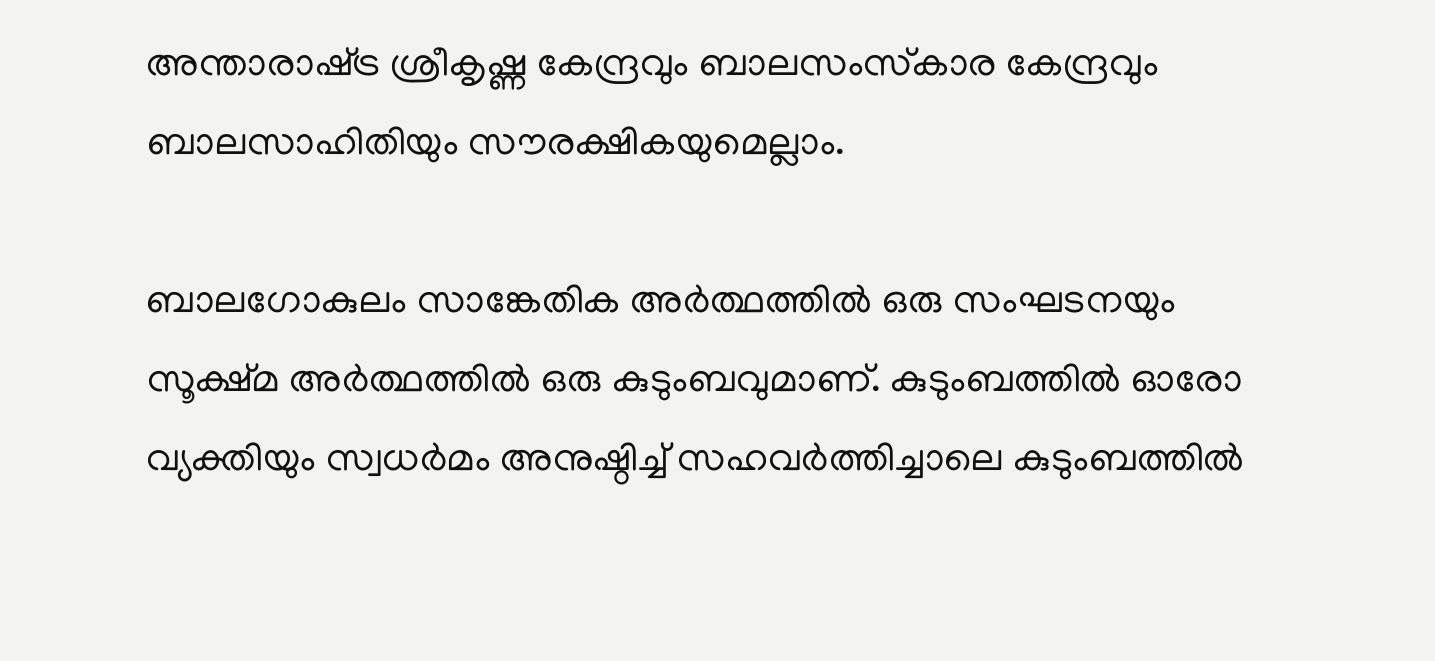അന്താരാഷ്‌ട്ര ശ്രീകൃഷ്ണ കേന്ദ്രവും ബാലസംസ്‌കാര കേന്ദ്രവും ബാലസാഹിതിയും സൗരക്ഷികയുമെല്ലാം.

ബാലഗോകുലം സാങ്കേതിക അര്‍ത്ഥത്തില്‍ ഒരു സംഘടനയും സൂക്ഷ്മ അര്‍ത്ഥത്തില്‍ ഒരു കുടുംബവുമാണ്. കുടുംബത്തില്‍ ഓരോ വ്യക്തിയും സ്വധര്‍മം അനുഷ്ഠിച്ച് സഹവര്‍ത്തിച്ചാലെ കുടുംബത്തില്‍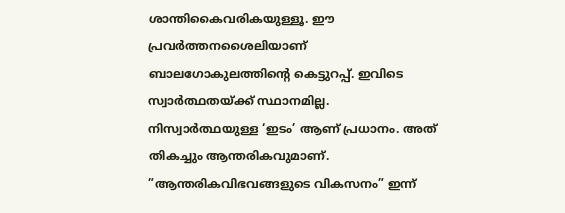ശാന്തികൈവരികയുള്ളൂ. ഈ പ്രവര്‍ത്തനശൈലിയാണ് ബാലഗോകുലത്തിന്റെ കെട്ടുറപ്പ്. ഇവിടെ സ്വാര്‍ത്ഥതയ്‌ക്ക് സ്ഥാനമില്ല. നിസ്വാര്‍ത്ഥയുള്ള ‘ഇടം’ ആണ് പ്രധാനം. അത് തികച്ചും ആന്തരികവുമാണ്. ”ആന്തരികവിഭവങ്ങളുടെ വികസനം” ഇന്ന്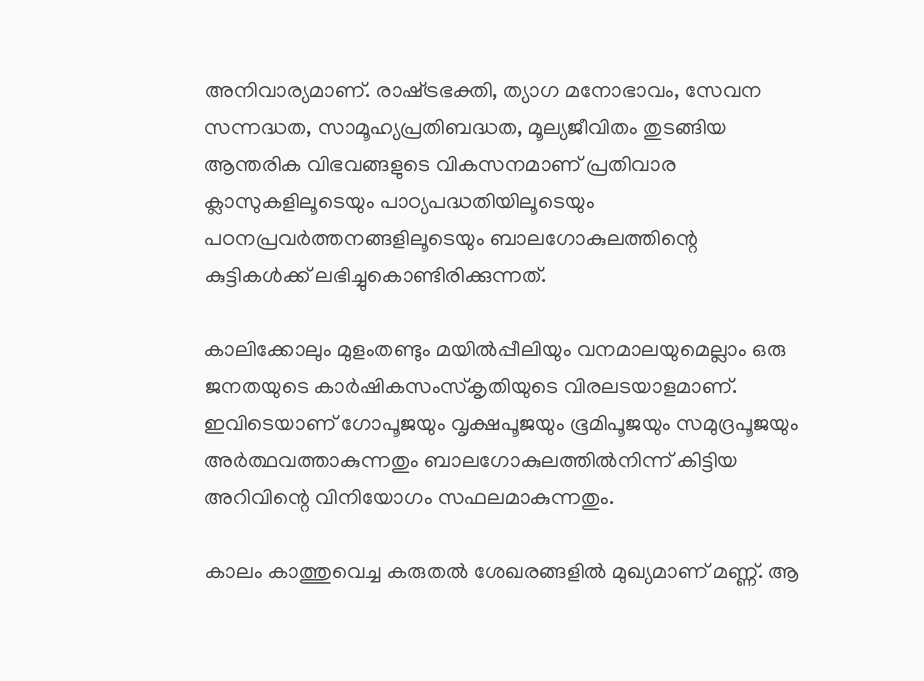അനിവാര്യമാണ്. രാഷ്‌ട്രഭക്തി, ത്യാഗ മനോഭാവം, സേവന സന്നദ്ധത, സാമൂഹ്യപ്രതിബദ്ധത, മൂല്യജീവിതം തുടങ്ങിയ ആന്തരിക വിഭവങ്ങളുടെ വികസനമാണ് പ്രതിവാര ക്ലാസുകളിലൂടെയും പാഠ്യപദ്ധതിയിലൂടെയും പഠനപ്രവര്‍ത്തനങ്ങളിലൂടെയും ബാലഗോകുലത്തിന്റെ കുട്ടികള്‍ക്ക് ലഭിച്ചുകൊണ്ടിരിക്കുന്നത്.

കാലിക്കോലും മുളംതണ്ടും മയില്‍പ്പീലിയും വനമാലയുമെല്ലാം ഒരു ജനതയുടെ കാര്‍ഷികസംസ്‌കൃതിയുടെ വിരലടയാളമാണ്. ഇവിടെയാണ് ഗോപൂജയും വൃക്ഷപൂജയും ഭൂമിപൂജയും സമുദ്രപൂജയും അര്‍ത്ഥവത്താകുന്നതും ബാലഗോകുലത്തില്‍നിന്ന് കിട്ടിയ അറിവിന്റെ വിനിയോഗം സഫലമാകുന്നതും.

കാലം കാത്തുവെച്ച കരുതല്‍ ശേഖരങ്ങളില്‍ മുഖ്യമാണ് മണ്ണ്. ആ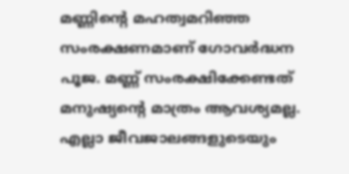മണ്ണിന്റെ മഹത്വമറിഞ്ഞ സംരക്ഷണമാണ് ഗോവര്‍ദ്ധന പൂജ. മണ്ണ് സംരക്ഷിക്കേണ്ടത് മനുഷ്യന്റെ മാത്രം ആവശ്യമല്ല. എല്ലാ ജീവജാലങ്ങളുടെയും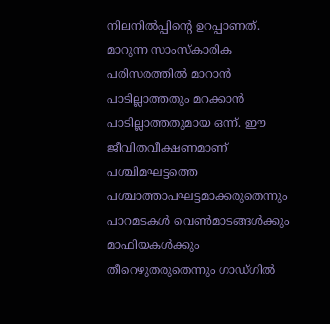നിലനില്‍പ്പിന്റെ ഉറപ്പാണത്. മാറുന്ന സാംസ്‌കാരിക പരിസരത്തില്‍ മാറാന്‍ പാടില്ലാത്തതും മറക്കാന്‍ പാടില്ലാത്തതുമായ ഒന്ന്. ഈ ജീവിതവീക്ഷണമാണ് പശ്ചിമഘട്ടത്തെ പശ്ചാത്താപഘട്ടമാക്കരുതെന്നും പാറമടകള്‍ വെണ്‍മാടങ്ങള്‍ക്കും മാഫിയകള്‍ക്കും തീറെഴുതരുതെന്നും ഗാഡ്ഗില്‍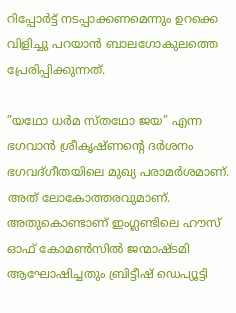റിപ്പോര്‍ട്ട് നടപ്പാക്കണമെന്നും ഉറക്കെ വിളിച്ചു പറയാന്‍ ബാലഗോകുലത്തെ പ്രേരിപ്പിക്കുന്നത്.

”യഥോ ധര്‍മ സ്തഥോ ജയ” എന്ന ഭഗവാന്‍ ശ്രീകൃഷ്ണന്റെ ദര്‍ശനം ഭഗവദ്ഗീതയിലെ മുഖ്യ പരാമര്‍ശമാണ്. അത് ലോകോത്തരവുമാണ്. അതുകൊണ്ടാണ് ഇംഗ്ലണ്ടിലെ ഹൗസ് ഓഫ് കോമണ്‍സില്‍ ജന്മാഷ്ടമി ആഘോഷിച്ചതും ബ്രിട്ടീഷ് ഡെപ്യൂട്ടി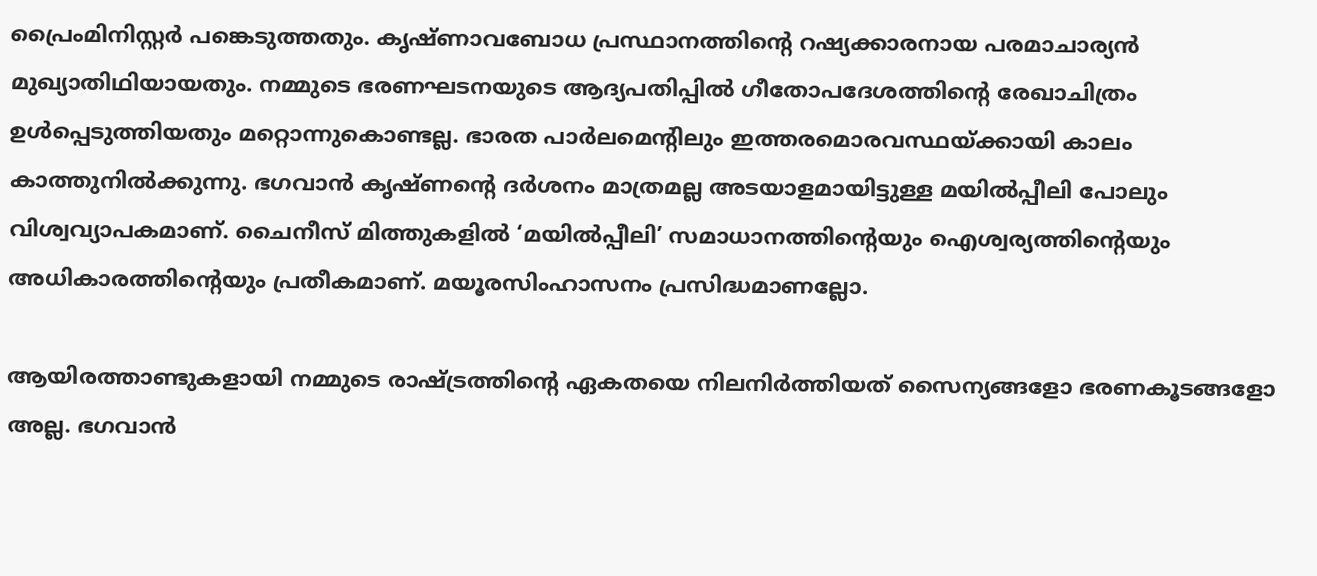പ്രൈംമിനിസ്റ്റര്‍ പങ്കെടുത്തതും. കൃഷ്ണാവബോധ പ്രസ്ഥാനത്തിന്റെ റഷ്യക്കാരനായ പരമാചാര്യന്‍ മുഖ്യാതിഥിയായതും. നമ്മുടെ ഭരണഘടനയുടെ ആദ്യപതിപ്പില്‍ ഗീതോപദേശത്തിന്റെ രേഖാചിത്രം ഉള്‍പ്പെടുത്തിയതും മറ്റൊന്നുകൊണ്ടല്ല. ഭാരത പാര്‍ലമെന്റിലും ഇത്തരമൊരവസ്ഥയ്‌ക്കായി കാലം കാത്തുനില്‍ക്കുന്നു. ഭഗവാന്‍ കൃഷ്ണന്റെ ദര്‍ശനം മാത്രമല്ല അടയാളമായിട്ടുള്ള മയില്‍പ്പീലി പോലും വിശ്വവ്യാപകമാണ്. ചൈനീസ് മിത്തുകളില്‍ ‘മയില്‍പ്പീലി’ സമാധാനത്തിന്റെയും ഐശ്വര്യത്തിന്റെയും അധികാരത്തിന്റെയും പ്രതീകമാണ്. മയൂരസിംഹാസനം പ്രസിദ്ധമാണല്ലോ.

ആയിരത്താണ്ടുകളായി നമ്മുടെ രാഷ്‌ട്രത്തിന്റെ ഏകതയെ നിലനിര്‍ത്തിയത് സൈന്യങ്ങളോ ഭരണകൂടങ്ങളോ അല്ല. ഭഗവാന്‍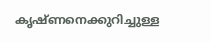കൃഷ്ണനെക്കുറിച്ചുള്ള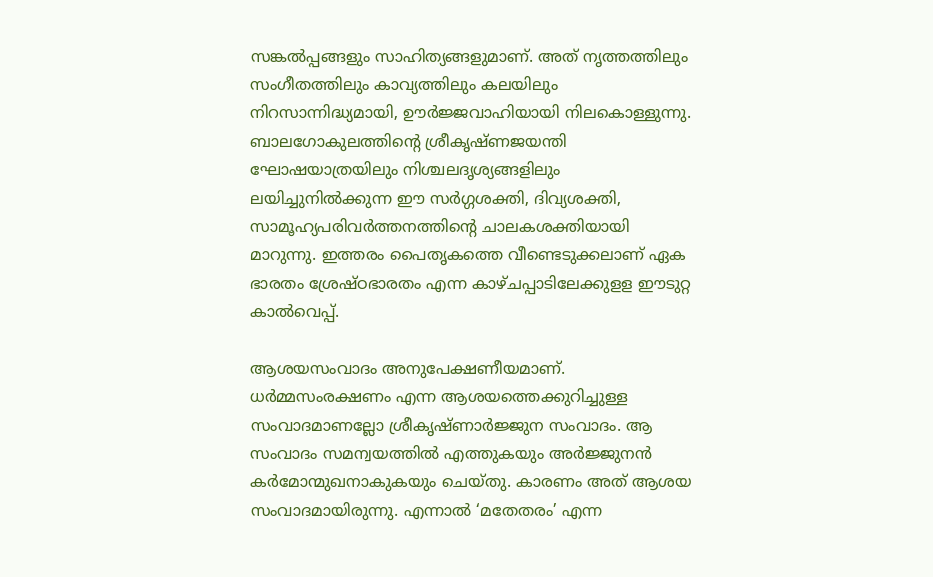സങ്കല്‍പ്പങ്ങളും സാഹിത്യങ്ങളുമാണ്. അത് നൃത്തത്തിലും സംഗീതത്തിലും കാവ്യത്തിലും കലയിലും നിറസാന്നിദ്ധ്യമായി, ഊര്‍ജ്ജവാഹിയായി നിലകൊള്ളുന്നു. ബാലഗോകുലത്തിന്റെ ശ്രീകൃഷ്ണജയന്തി ഘോഷയാത്രയിലും നിശ്ചലദൃശ്യങ്ങളിലും ലയിച്ചുനില്‍ക്കുന്ന ഈ സര്‍ഗ്ഗശക്തി, ദിവ്യശക്തി, സാമൂഹ്യപരിവര്‍ത്തനത്തിന്റെ ചാലകശക്തിയായി മാറുന്നു. ഇത്തരം പൈതൃകത്തെ വീണ്ടെടുക്കലാണ് ഏക ഭാരതം ശ്രേഷ്ഠഭാരതം എന്ന കാഴ്ചപ്പാടിലേക്കുളള ഈടുറ്റ കാല്‍വെപ്പ്.

ആശയസംവാദം അനുപേക്ഷണീയമാണ്. ധര്‍മ്മസംരക്ഷണം എന്ന ആശയത്തെക്കുറിച്ചുള്ള സംവാദമാണല്ലോ ശ്രീകൃഷ്ണാര്‍ജ്ജുന സംവാദം. ആ സംവാദം സമന്വയത്തില്‍ എത്തുകയും അര്‍ജ്ജുനന്‍ കര്‍മോന്മുഖനാകുകയും ചെയ്തു. കാരണം അത് ആശയ സംവാദമായിരുന്നു. എന്നാല്‍ ‘മതേതരം’ എന്ന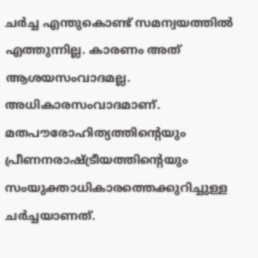ചര്‍ച്ച എന്തുകൊണ്ട് സമന്വയത്തില്‍ എത്തുന്നില്ല. കാരണം അത് ആശയസംവാദമല്ല. അധികാരസംവാദമാണ്. മതപൗരോഹിത്യത്തിന്റെയും പ്രീണനരാഷ്‌ട്രീയത്തിന്റെയും സംയുക്താധികാരത്തെക്കുറിച്ചുള്ള ചര്‍ച്ചയാണത്.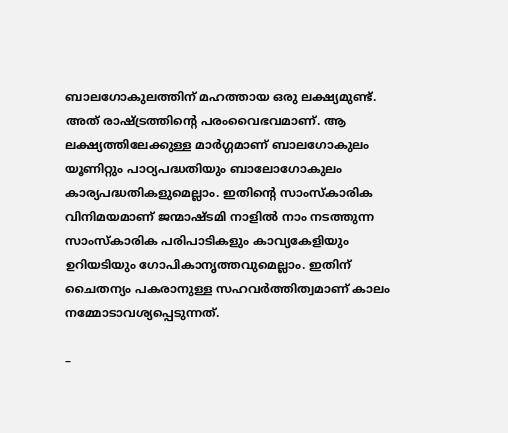ബാലഗോകുലത്തിന് മഹത്തായ ഒരു ലക്ഷ്യമുണ്ട്. അത് രാഷ്‌ട്രത്തിന്റെ പരംവൈഭവമാണ്. ആ ലക്ഷ്യത്തിലേക്കുള്ള മാര്‍ഗ്ഗമാണ് ബാലഗോകുലം യൂണിറ്റും പാഠ്യപദ്ധതിയും ബാലോഗോകുലം കാര്യപദ്ധതികളുമെല്ലാം. ഇതിന്റെ സാംസ്‌കാരിക വിനിമയമാണ് ജന്മാഷ്ടമി നാളില്‍ നാം നടത്തുന്ന സാംസ്‌കാരിക പരിപാടികളും കാവ്യകേളിയും ഉറിയടിയും ഗോപികാനൃത്തവുമെല്ലാം. ഇതിന് ചൈതന്യം പകരാനുള്ള സഹവര്‍ത്തിത്വമാണ് കാലം നമ്മോടാവശ്യപ്പെടുന്നത്.

–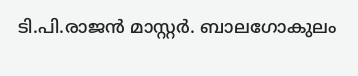ടി.പി.രാജന്‍ മാസ്റ്റര്‍. ബാലഗോകുലം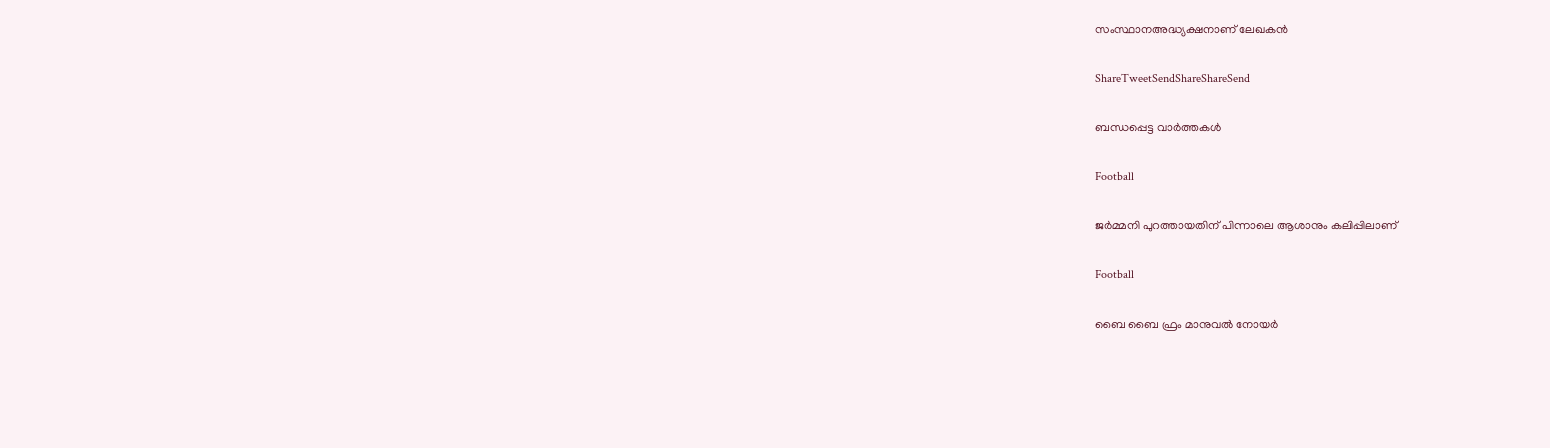സംസ്ഥാനഅദ്ധ്യക്ഷനാണ് ലേഖകന്‍

ShareTweetSendShareShareSend

ബന്ധപ്പെട്ട വാര്‍ത്തകള്‍

Football

ജര്‍മ്മനി പുറത്തായതിന് പിന്നാലെ ആശാനും കലിപ്പിലാണ്

Football

ബൈ ബൈ ഫ്രം മാനുവല്‍ നോയര്‍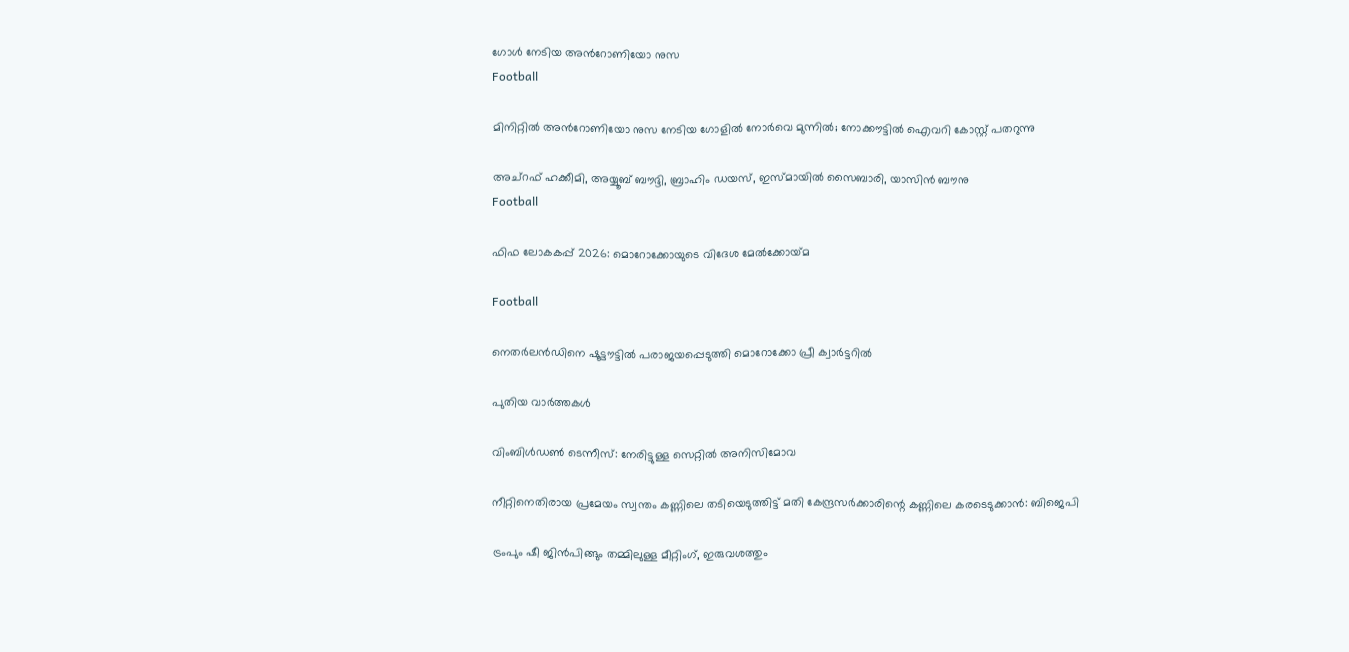ഗോള്‍ നേടിയ അന്‍റോണിയോ നുസ
Football

മിനിറ്റില്‍ അന്‍റോണിയോ നുസ നേടിയ ഗോളില്‍ നോര്‍വെ മുന്നില്‍; നോക്കൗട്ടില്‍ ഐവറി കോസ്റ്റ് പതറുന്നു

അച്‌റഫ് ഹക്കീമി, അയ്യൂബ് ബൗദ്ദി, ബ്രാഹിം ഡയസ്, ഇസ്മായില്‍ സൈബാരി, യാസിന്‍ ബൗനു
Football

ഫിഫ ലോകകപ്പ് 2026: മൊറോക്കോയുടെ വിദേശ മേല്‍ക്കോയ്‌മ

Football

നെതര്‍ലന്‍ഡിനെ ഷൂട്ടൗട്ടില്‍ പരാജയപ്പെടുത്തി മൊറോക്കോ പ്രീ ക്വാര്‍ട്ടറില്‍

പുതിയ വാര്‍ത്തകള്‍

വിംബിള്‍ഡണ്‍ ടെന്നീസ്: നേരിട്ടുള്ള സെറ്റില്‍ അനിസിമോവ

നീറ്റിനെതിരായ പ്രമേയം സ്വന്തം കണ്ണിലെ തടിയെടുത്തിട്ട് മതി കേന്ദ്രസര്‍ക്കാരിന്റെ കണ്ണിലെ കരടെടുക്കാന്‍: ബിജെപി

ട്രംപും ഷീ ജിന്‍പിങ്ങും തമ്മിലുള്ള മീറ്റിംഗ്, ഇരുവശത്തും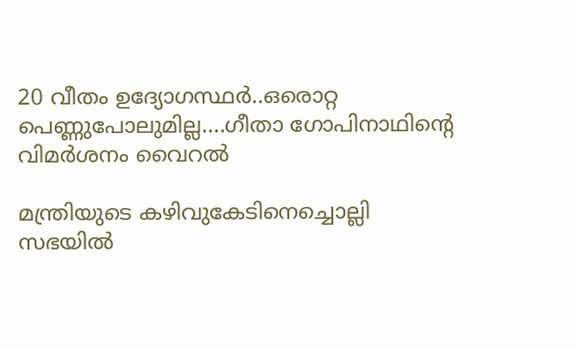20 വീതം ഉദ്യോഗസ്ഥര്‍..ഒരൊറ്റ പെണ്ണുപോലുമില്ല….ഗീതാ ഗോപിനാഥിന്റെ വിമര്‍ശനം വൈറല്‍

മന്ത്രിയുടെ കഴിവുകേടിനെച്ചൊല്ലി സഭയില്‍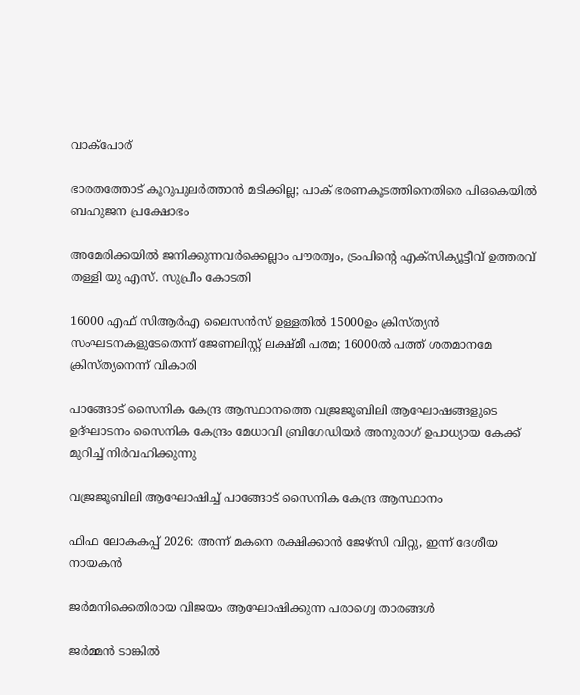വാക്‌പോര്

ഭാരതത്തോട് കൂറുപുലര്‍ത്താന്‍ മടിക്കില്ല; പാക് ഭരണകൂടത്തിനെതിരെ പിഒകെയില്‍ ബഹുജന പ്രക്ഷോഭം

അമേരിക്കയില്‍ ജനിക്കുന്നവര്‍ക്കെല്ലാം പൗരത്വം, ട്രംപിന്റെ എക്‌സിക്യൂട്ടീവ് ഉത്തരവ് തള്ളി യു എസ്. സുപ്രീം കോടതി

16000 എഫ് സിആര്‍എ ലൈസന്‍സ് ഉള്ളതില്‍ 15000ഉം ക്രിസ്ത്യന്‍ സംഘടനകളുടേതെന്ന് ജേണലിസ്റ്റ് ലക്ഷ്മീ പത്മ; 16000ല്‍ പത്ത് ശതമാനമേ ക്രിസ്ത്യനെന്ന് വികാരി

പാങ്ങോട് സൈനിക കേന്ദ്ര ആസ്ഥാനത്തെ വജ്രജൂബിലി ആഘോഷങ്ങളുടെ ഉദ്ഘാടനം സൈനിക കേന്ദ്രം മേധാവി ബ്രിഗേഡിയര്‍ അനുരാഗ് ഉപാധ്യായ കേക്ക് മുറിച്ച് നിര്‍വഹിക്കുന്നു

വജ്രജൂബിലി ആഘോഷിച്ച് പാങ്ങോട് സൈനിക കേന്ദ്ര ആസ്ഥാനം

ഫിഫ ലോകകപ്പ് 2026: അന്ന് മകനെ രക്ഷിക്കാന്‍ ജേഴ്‌സി വിറ്റു, ഇന്ന് ദേശീയ നായകന്‍

ജര്‍മനിക്കെതിരായ വിജയം ആഘോഷിക്കുന്ന പരാഗ്വെ താരങ്ങള്‍

ജര്‍മ്മന്‍ ടാങ്കില്‍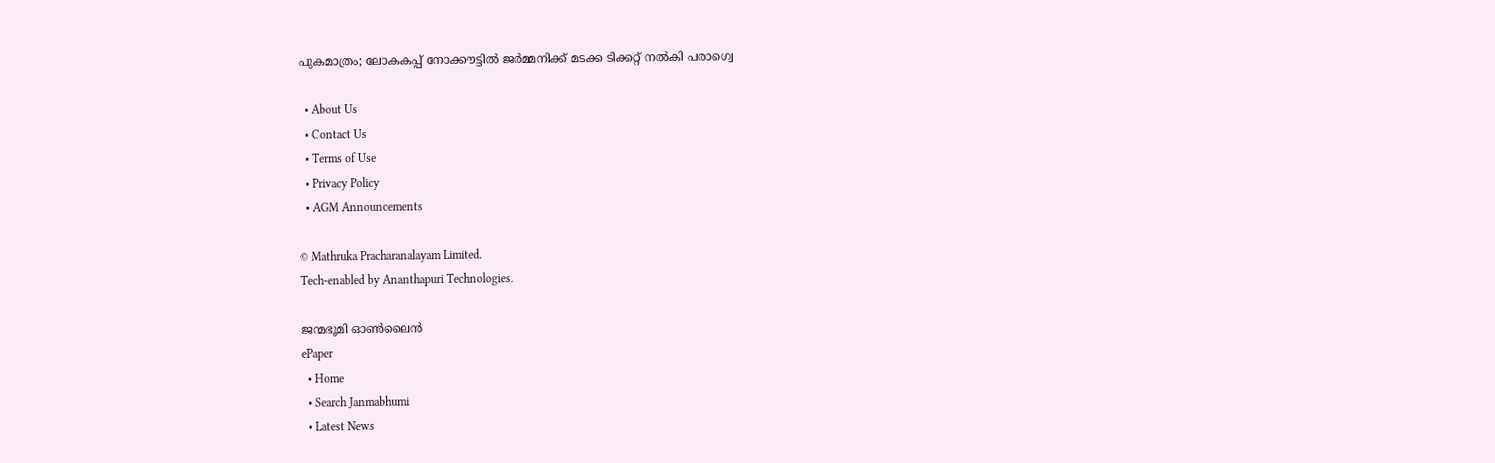പുകമാത്രം; ലോകകപ്പ് നോക്കൗട്ടില്‍ ജര്‍മ്മനിക്ക് മടക്ക ടിക്കറ്റ് നല്‍കി പരാഗ്വെ

  • About Us
  • Contact Us
  • Terms of Use
  • Privacy Policy
  • AGM Announcements

© Mathruka Pracharanalayam Limited.
Tech-enabled by Ananthapuri Technologies.

ജന്മഭൂമി ഓണ്‍ലൈന്‍
ePaper
  • Home
  • Search Janmabhumi
  • Latest News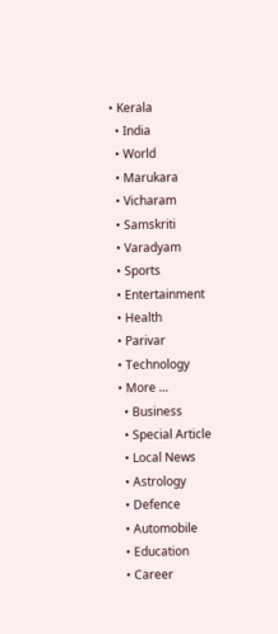• Kerala
  • India
  • World
  • Marukara
  • Vicharam
  • Samskriti
  • Varadyam
  • Sports
  • Entertainment
  • Health
  • Parivar
  • Technology
  • More …
    • Business
    • Special Article
    • Local News
    • Astrology
    • Defence
    • Automobile
    • Education
    • Career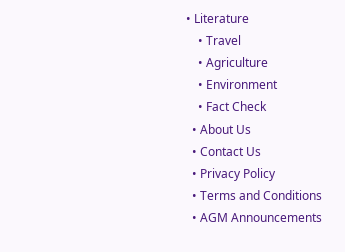• Literature
    • Travel
    • Agriculture
    • Environment
    • Fact Check
  • About Us
  • Contact Us
  • Privacy Policy
  • Terms and Conditions
  • AGM Announcements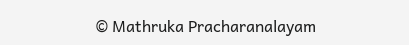© Mathruka Pracharanalayam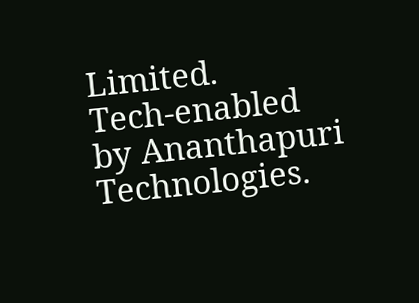Limited.
Tech-enabled by Ananthapuri Technologies.